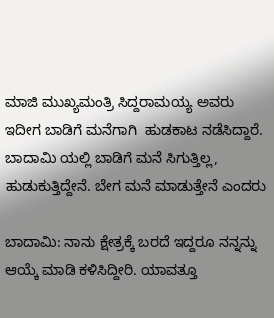ಮಾಜಿ ಮುಖ್ಯಮಂತ್ರಿ ಸಿದ್ದರಾಮಯ್ಯ ಅವರು ಇದೀಗ ಬಾಡಿಗೆ ಮನೆಗಾಗಿ  ಹುಡಕಾಟ ನಡೆಸಿದ್ದಾರೆ. ಬಾದಾಮಿ ಯಲ್ಲಿ ಬಾಡಿಗೆ ಮನೆ ಸಿಗುತ್ತಿಲ್ಲ, ಹುಡುಕುತ್ತಿದ್ದೇನೆ. ಬೇಗ ಮನೆ ಮಾಡುತ್ತೇನೆ ಎಂದರು

ಬಾದಾಮಿ: ನಾನು ಕ್ಷೇತ್ರಕ್ಕೆ ಬರದೆ ಇದ್ದರೂ ನನ್ನನ್ನು ಆಯ್ಕೆ ಮಾಡಿ ಕಳಿಸಿದ್ದೀರಿ. ಯಾವತ್ತೂ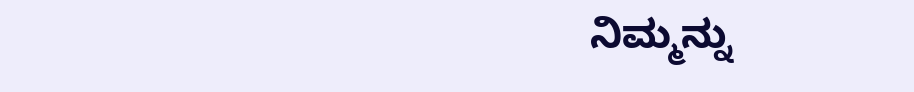ನಿಮ್ಮನ್ನು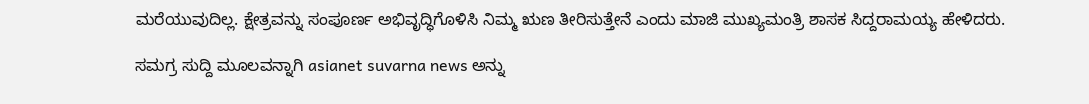ಮರೆಯುವುದಿಲ್ಲ. ಕ್ಷೇತ್ರವನ್ನು ಸಂಪೂರ್ಣ ಅಭಿವೃದ್ಧಿಗೊಳಿಸಿ ನಿಮ್ಮ ಋಣ ತೀರಿಸುತ್ತೇನೆ ಎಂದು ಮಾಜಿ ಮುಖ್ಯಮಂತ್ರಿ ಶಾಸಕ ಸಿದ್ದರಾಮಯ್ಯ ಹೇಳಿದರು.

ಸಮಗ್ರ ಸುದ್ದಿ ಮೂಲವನ್ನಾಗಿ asianet suvarna news ಅನ್ನು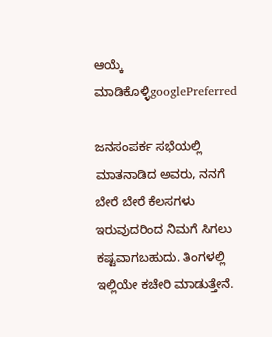ಆಯ್ಕೆ ಮಾಡಿಕೊಳ್ಳಿgooglePreferred

ಜನಸಂಪರ್ಕ ಸಭೆಯಲ್ಲಿ ಮಾತನಾಡಿದ ಅವರು, ನನಗೆ ಬೇರೆ ಬೇರೆ ಕೆಲಸಗಳು ಇರುವುದರಿಂದ ನಿಮಗೆ ಸಿಗಲು ಕಷ್ಟವಾಗಬಹುದು. ತಿಂಗಳಲ್ಲಿ ಇಲ್ಲಿಯೇ ಕಚೇರಿ ಮಾಡುತ್ತೇನೆ.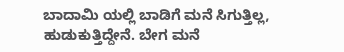ಬಾದಾಮಿ ಯಲ್ಲಿ ಬಾಡಿಗೆ ಮನೆ ಸಿಗುತ್ತಿಲ್ಲ, ಹುಡುಕುತ್ತಿದ್ದೇನೆ. ಬೇಗ ಮನೆ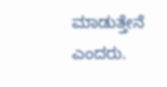ಮಾಡುತ್ತೇನೆ ಎಂದರು.